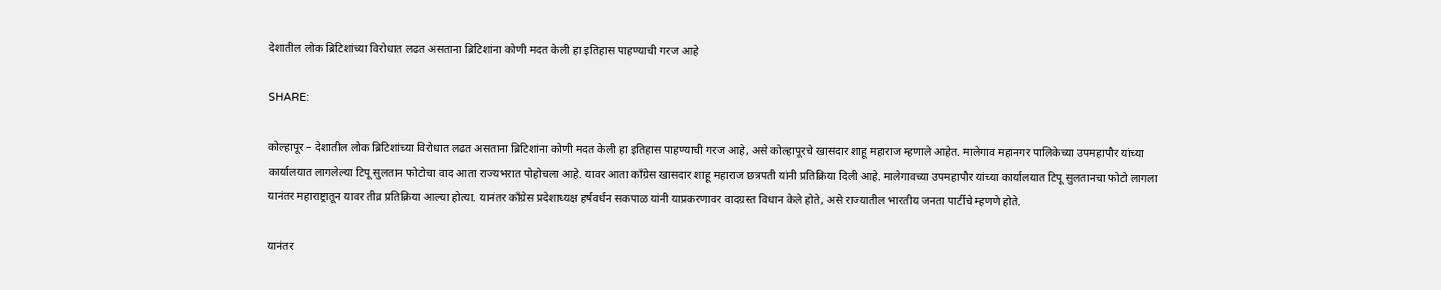देशातील लोक ब्रिटिशांच्या विरोधात लढत असताना ब्रिटिशांना कोणी मदत केली हा इतिहास पाहण्याची गरज आहे

SHARE:

कोल्हापूर – देशातील लोक ब्रिटिशांच्या विरोधात लढत असताना ब्रिटिशांना कोणी मदत केली हा इतिहास पाहण्याची गरज आहे, असे कोल्हापूरचे खासदार शाहू महाराज म्हणाले आहेत. मालेगाव महानगर पालिकेच्या उपमहापौर यांच्या कार्यालयात लागलेल्या टिपू सुलतान फोटोचा वाद आता राज्यभरात पोहोचला आहे. यावर आता काँग्रेस खासदार शाहू महाराज छत्रपती यांनी प्रतिक्रिया दिली आहे. मालेगावच्या उपमहापौर यांच्या कार्यालयात टिपू सुलतानचा फोटो लागला यानंतर महाराष्ट्रातून यावर तीव्र प्रतिक्रिया आल्या होत्या. यानंतर काँग्रेस प्रदेशाध्यक्ष हर्षवर्धन सकपाळ यांनी याप्रकरणावर वादग्रस्त विधान केले होते, असे राज्यातील भारतीय जनता पार्टीचे म्हणणे होते.

यानंतर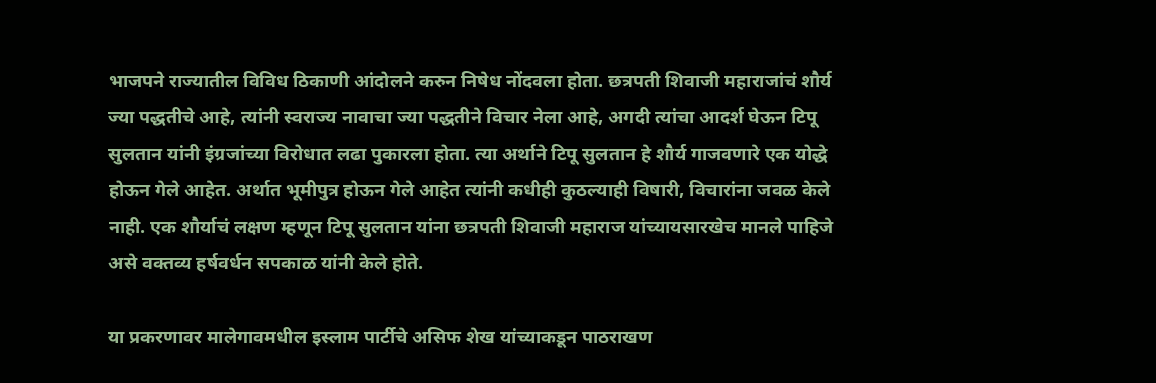भाजपने राज्यातील विविध ठिकाणी आंदोलने करुन निषेध नोंदवला होता. छत्रपती शिवाजी महाराजांचं शौर्य ज्या पद्धतीचे आहे, त्यांनी स्वराज्य नावाचा ज्या पद्धतीने विचार नेला आहे, अगदी त्यांचा आदर्श घेऊन टिपू सुलतान यांनी इंग्रजांच्या विरोधात लढा पुकारला होता. त्या अर्थाने टिपू सुलतान हे शौर्य गाजवणारे एक योद्धे होऊन गेले आहेत. अर्थात भूमीपुत्र होऊन गेले आहेत त्यांनी कधीही कुठल्याही विषारी, विचारांना जवळ केले नाही. एक शौर्याचं लक्षण म्हणून टिपू सुलतान यांना छत्रपती शिवाजी महाराज यांच्यायसारखेच मानले पाहिजे असे वक्तव्य हर्षवर्धन सपकाळ यांनी केले होते.

या प्रकरणावर मालेगावमधील इस्लाम पार्टीचे असिफ शेख यांच्याकडून पाठराखण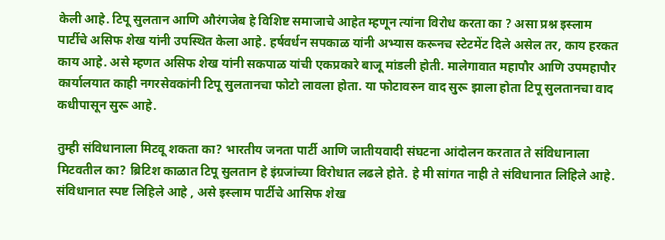केली आहे. टिपू सुलतान आणि औरंगजेब हे विशिष्ट समाजाचे आहेत म्हणून त्यांना विरोध करता का ? असा प्रश्न इस्लाम पार्टीचे असिफ शेख यांनी उपस्थित केला आहे. हर्षवर्धन सपकाळ यांनी अभ्यास करूनच स्टेटमेंट दिले असेल तर, काय हरकत काय आहे. असे म्हणत असिफ शेख यांनी सकपाळ यांची एकप्रकारे बाजू मांडली होती. मालेगावात महापौर आणि उपमहापौर कार्यालयात काही नगरसेवकांनी टिपू सुलतानचा फोटो लावला होता. या फोटावरुन वाद सुरू झाला होता टिपू सुलतानचा वाद कधीपासून सुरू आहे.

तुम्ही संविधानाला मिटवू शकता का? भारतीय जनता पार्टी आणि जातीयवादी संघटना आंदोलन करतात ते संविधानाला मिटवतील का? ब्रिटिश काळात टिपू सुलतान हे इंग्रजांच्या विरोधात लढले होते. हे मी सांगत नाही ते संविधानात लिहिले आहे. संविधानात स्पष्ट लिहिले आहे , असे इस्लाम पार्टीचे आसिफ शेख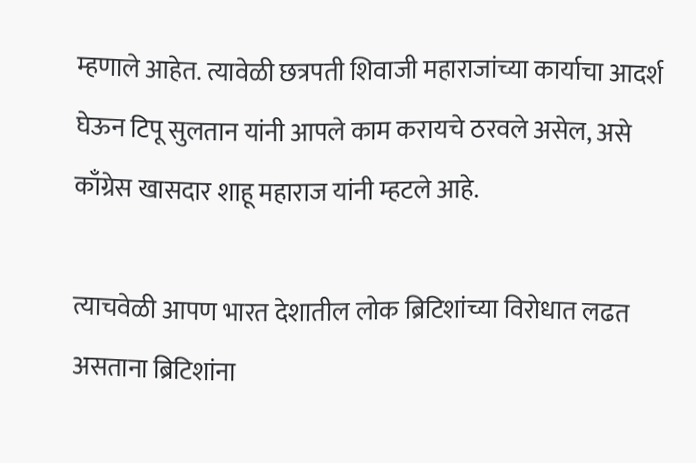म्हणाले आहेत. त्यावेळी छत्रपती शिवाजी महाराजांच्या कार्याचा आदर्श घेऊन टिपू सुलतान यांनी आपले काम करायचे ठरवले असेल, असे काँग्रेस खासदार शाहू महाराज यांनी म्हटले आहे.

त्याचवेळी आपण भारत देशातील लोक ब्रिटिशांच्या विरोधात लढत असताना ब्रिटिशांना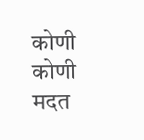कोणी कोणी मदत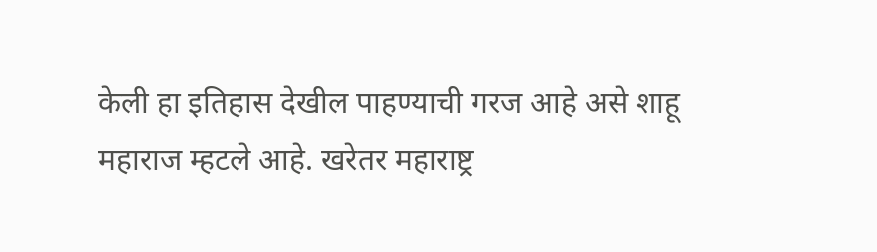केली हा इतिहास देखील पाहण्याची गरज आहे असे शाहू महाराज म्हटले आहे. खरेतर महाराष्ट्र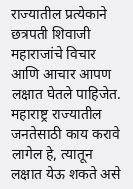राज्यातील प्रत्येकाने छत्रपती शिवाजी महाराजांचे विचार आणि आचार आपण लक्षात घेतले पाहिजेत. महाराष्ट्र राज्यातील जनतेसाठी काय करावे लागेल हे, त्यातून लक्षात येऊ शकते असे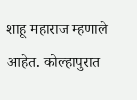शाहू महाराज म्हणाले आहेत. कोल्हापुरात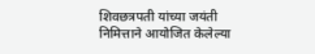शिवछत्रपती यांच्या जयंती निमित्ताने आयोजित केलेल्या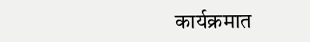कार्यक्रमात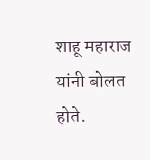शाहू महाराज यांनी बोलत होते.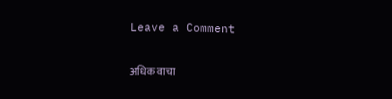Leave a Comment

अधिक वाचा